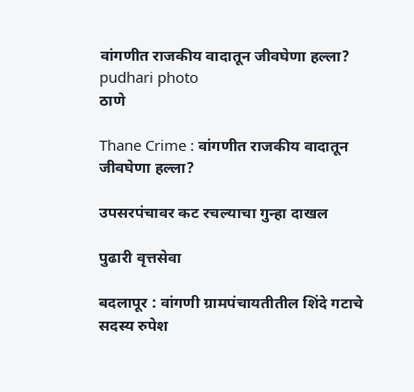वांगणीत राजकीय वादातून जीवघेणा हल्ला? pudhari photo
ठाणे

Thane Crime : वांगणीत राजकीय वादातून जीवघेणा हल्ला?

उपसरपंचावर कट रचल्याचा गुन्हा दाखल

पुढारी वृत्तसेवा

बदलापूर : वांगणी ग्रामपंचायतीतील शिंदे गटाचे सदस्य रुपेश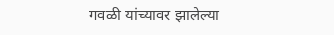गवळी यांच्यावर झालेल्या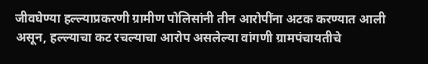जीवघेण्या हल्ल्याप्रकरणी ग्रामीण पोलिसांनी तीन आरोपींना अटक करण्यात आली असून, हल्ल्याचा कट रचल्याचा आरोप असलेल्या वांगणी ग्रामपंचायतीचे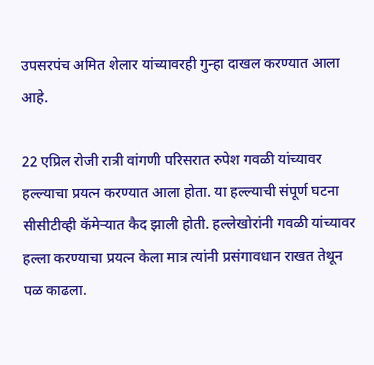उपसरपंच अमित शेलार यांच्यावरही गुन्हा दाखल करण्यात आला आहे.

22 एप्रिल रोजी रात्री वांगणी परिसरात रुपेश गवळी यांच्यावर हल्ल्याचा प्रयत्न करण्यात आला होता. या हल्ल्याची संपूर्ण घटना सीसीटीव्ही कॅमेऱ्यात कैद झाली होती. हल्लेखोरांनी गवळी यांच्यावर हल्ला करण्याचा प्रयत्न केला मात्र त्यांनी प्रसंगावधान राखत तेथून पळ काढला.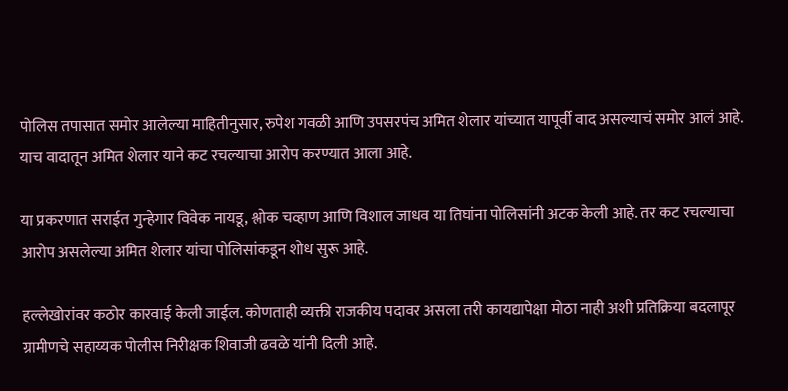पोलिस तपासात समोर आलेल्या माहितीनुसार, रुपेश गवळी आणि उपसरपंच अमित शेलार यांच्यात यापूर्वी वाद असल्याचं समोर आलं आहे. याच वादातून अमित शेलार याने कट रचल्याचा आरोप करण्यात आला आहे.

या प्रकरणात सराईत गुन्हेगार विवेक नायडू, श्लोक चव्हाण आणि विशाल जाधव या तिघांना पोलिसांनी अटक केली आहे. तर कट रचल्याचा आरोप असलेल्या अमित शेलार यांचा पोलिसांकडून शोध सुरू आहे.

हल्लेखोरांवर कठोर कारवाई केली जाईल. कोणताही व्यक्ती राजकीय पदावर असला तरी कायद्यापेक्षा मोठा नाही अशी प्रतिक्रिया बदलापूर ग्रामीणचे सहाय्यक पोलीस निरीक्षक शिवाजी ढवळे यांनी दिली आहे.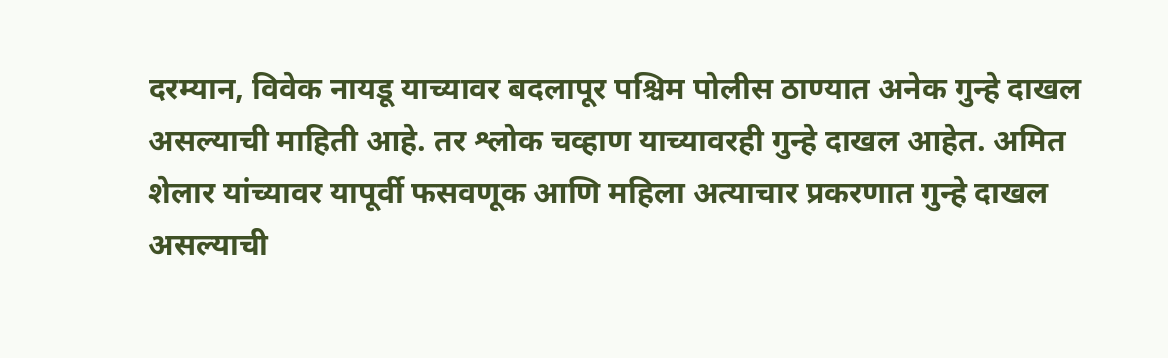दरम्यान, विवेक नायडू याच्यावर बदलापूर पश्चिम पोलीस ठाण्यात अनेक गुन्हे दाखल असल्याची माहिती आहे. तर श्लोक चव्हाण याच्यावरही गुन्हे दाखल आहेत. अमित शेलार यांच्यावर यापूर्वी फसवणूक आणि महिला अत्याचार प्रकरणात गुन्हे दाखल असल्याची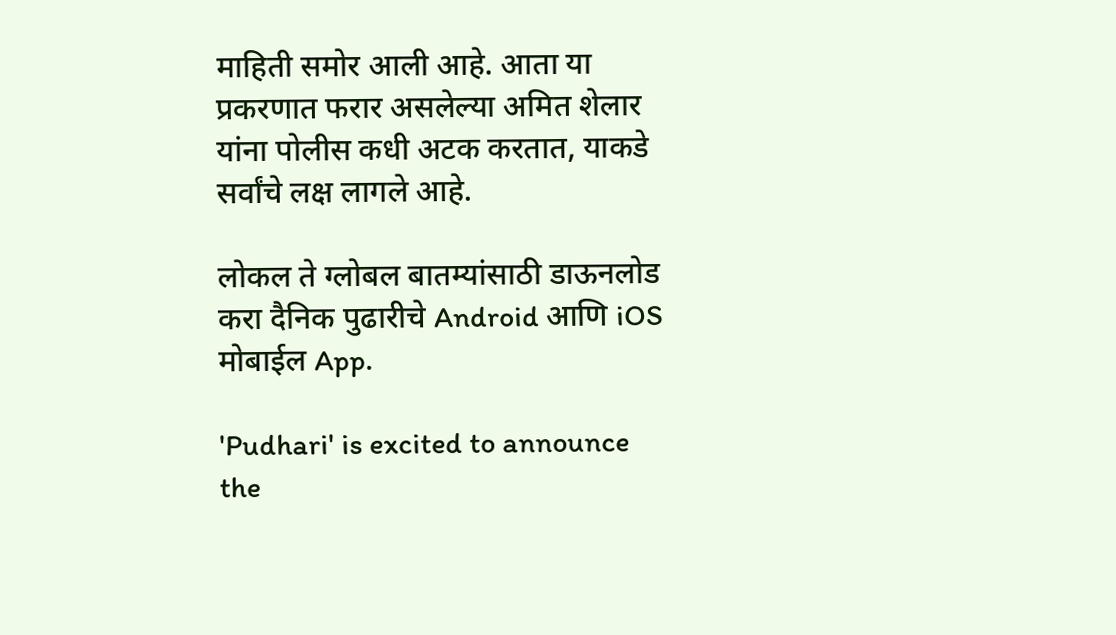माहिती समोर आली आहे. आता या प्रकरणात फरार असलेल्या अमित शेलार यांना पोलीस कधी अटक करतात, याकडे सर्वांचे लक्ष लागले आहे.

लोकल ते ग्लोबल बातम्यांसाठी डाऊनलोड करा दैनिक पुढारीचे Android आणि iOS मोबाईल App.

'Pudhari' is excited to announce the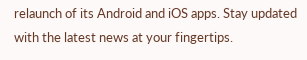relaunch of its Android and iOS apps. Stay updated with the latest news at your fingertips.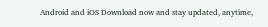Android and iOS Download now and stay updated, anytime,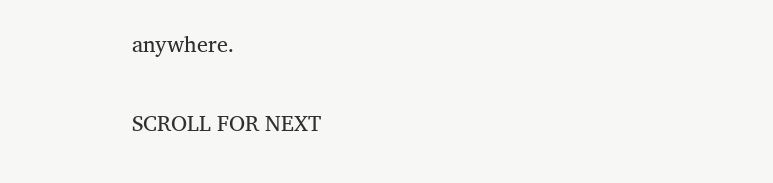anywhere.

SCROLL FOR NEXT